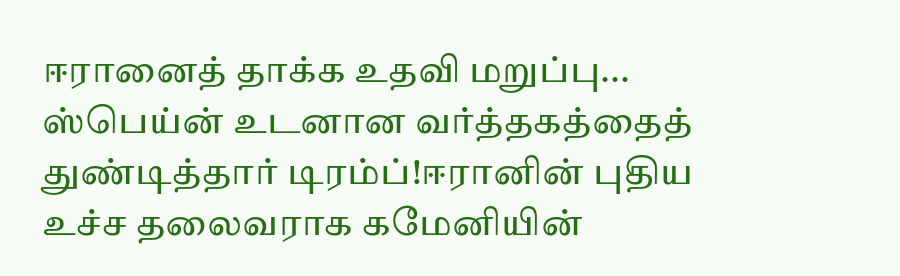ஈரானைத் தாக்க உதவி மறுப்பு... ஸ்பெய்ன் உடனான வர்த்தகத்தைத் துண்டித்தார் டிரம்ப்!ஈரானின் புதிய உச்ச தலைவராக கமேனியின்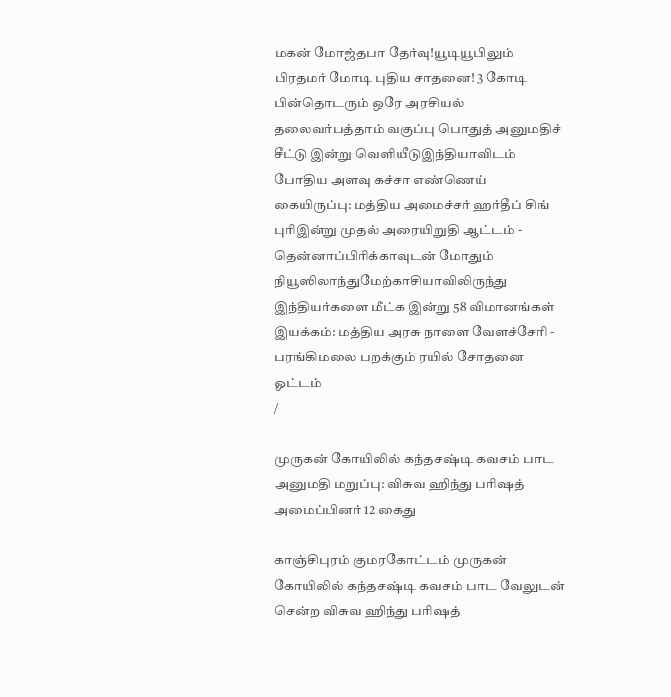மகன் மோஜ்தபா தேர்வு!யூடியூபிலும் பிரதமர் மோடி புதிய சாதனை! 3 கோடி பின்தொடரும் ஒரே அரசியல் தலைவர்பத்தாம் வகுப்பு பொதுத் அனுமதிச் சீட்டு இன்று வெளியீடுஇந்தியாவிடம் போதிய அளவு கச்சா எண்ணெய் கையிருப்பு: மத்திய அமைச்சர் ஹர்தீப் சிங் புரிஇன்று முதல் அரையிறுதி ஆட்டம் - தென்னாப்பிரிக்காவுடன் மோதும் நியூஸிலாந்துமேற்காசியாவிலிருந்து இந்தியர்களை மீட்க இன்று 58 விமானங்கள் இயக்கம்: மத்திய அரசு நாளை வேளச்சேரி - பரங்கிமலை பறக்கும் ரயில் சோதனை ஓட்டம்
/

முருகன் கோயிலில் கந்தசஷ்டி கவசம் பாட அனுமதி மறுப்பு: விசுவ ஹிந்து பரிஷத் அமைப்பினர் 12 கைது

காஞ்சிபுரம் குமரகோட்டம் முருகன் கோயிலில் கந்தசஷ்டி கவசம் பாட வேலுடன் சென்ற விசுவ ஹிந்து பரிஷத்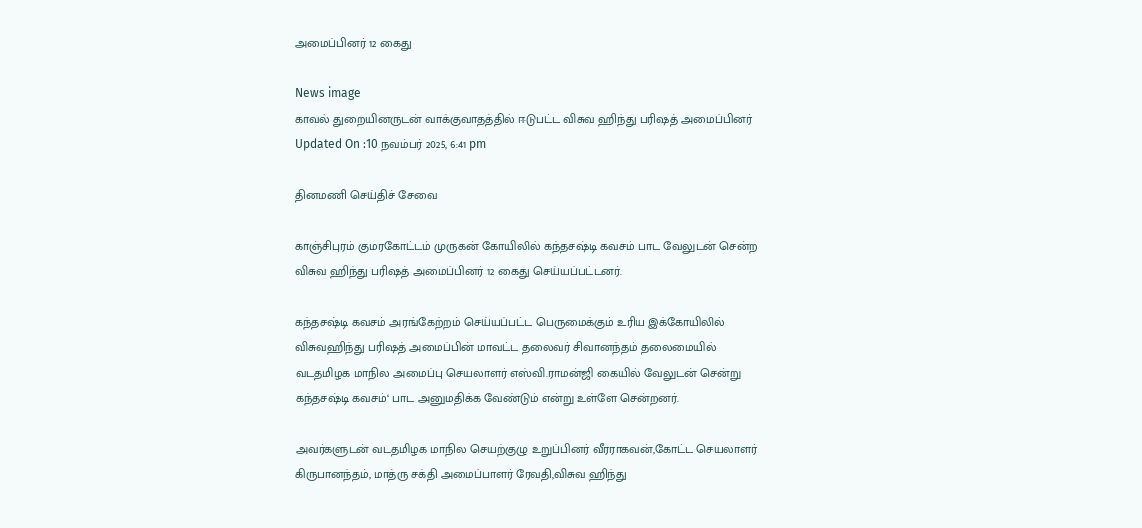அமைப்பினர் 12 கைது

News image
காவல் துறையினருடன் வாக்குவாதத்தில் ஈடுபட்ட விசுவ ஹிந்து பரிஷத் அமைப்பினர்
Updated On :10 நவம்பர் 2025, 6:41 pm

தினமணி செய்திச் சேவை

காஞ்சிபுரம் குமரகோட்டம் முருகன் கோயிலில் கந்தசஷ்டி கவசம் பாட வேலுடன் சென்ற விசுவ ஹிந்து பரிஷத் அமைப்பினர் 12 கைது செய்யப்பட்டனர்.

கந்தசஷ்டி கவசம் அரங்கேற்றம் செய்யப்பட்ட பெருமைக்கும் உரிய இக்கோயிலில் விசுவஹிந்து பரிஷத் அமைப்பின் மாவட்ட தலைவர் சிவானந்தம் தலைமையில் வடதமிழக மாநில அமைப்பு செயலாளர் எஸ்வி.ராமன்ஜி கையில் வேலுடன் சென்று கந்தசஷ்டி கவசம்‘ பாட அனுமதிக்க வேண்டும் என்று உள்ளே சென்றனர்.

அவர்களுடன் வடதமிழக மாநில செயற்குழு உறுப்பினர் வீரராகவன்,கோட்ட செயலாளர் கிருபானந்தம், மாத்ரு சக்தி அமைப்பாளர் ரேவதி,விசுவ ஹிந்து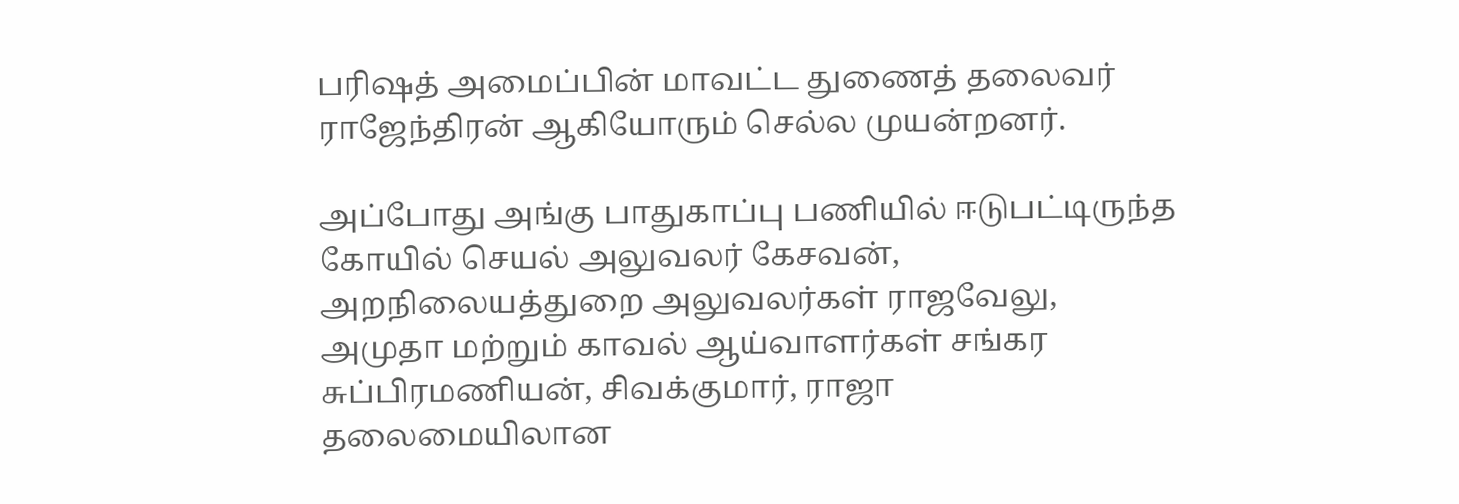பரிஷத் அமைப்பின் மாவட்ட துணைத் தலைவர் ராஜேந்திரன் ஆகியோரும் செல்ல முயன்றனர்.

அப்போது அங்கு பாதுகாப்பு பணியில் ஈடுபட்டிருந்த கோயில் செயல் அலுவலர் கேசவன், அறநிலையத்துறை அலுவலர்கள் ராஜவேலு, அமுதா மற்றும் காவல் ஆய்வாளர்கள் சங்கர சுப்பிரமணியன், சிவக்குமார், ராஜா தலைமையிலான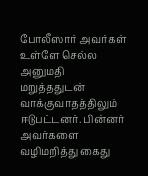போலீஸார் அவர்கள் உள்ளே செல்ல அனுமதி மறுத்ததுடன் வாக்குவாதத்திலும் ஈடுபட்டனர். பின்னர் அவர்களை வழிமறித்து கைது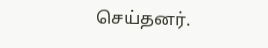செய்தனர்.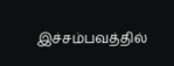இச்சம்பவத்தில்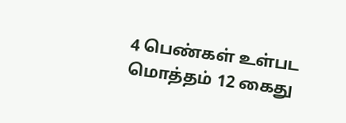4 பெண்கள் உள்பட மொத்தம் 12 கைது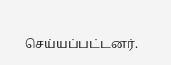செய்யப்பட்டனர்.